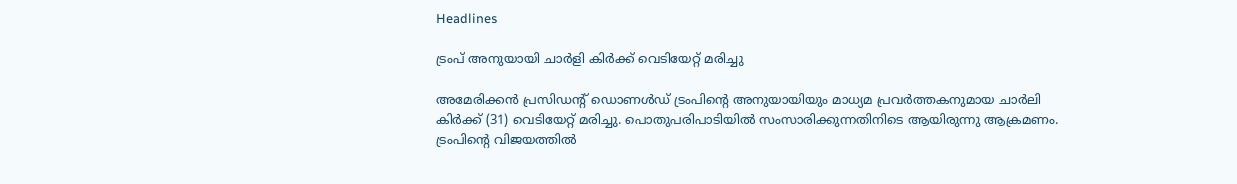Headlines

ട്രംപ് അനുയായി ചാർളി കിർക്ക് വെടിയേറ്റ് മരിച്ചു

അമേരിക്കൻ പ്രസിഡന്റ് ഡൊണൾഡ് ട്രംപിന്റെ അനുയായിയും മാധ്യമ പ്രവർത്തകനുമായ ചാർലി കിർക്ക് (31) വെടിയേറ്റ് മരിച്ചു. പൊതുപരിപാടിയിൽ സംസാരിക്കുന്നതിനിടെ ആയിരുന്നു ആക്രമണം. ട്രംപിന്റെ വിജയത്തിൽ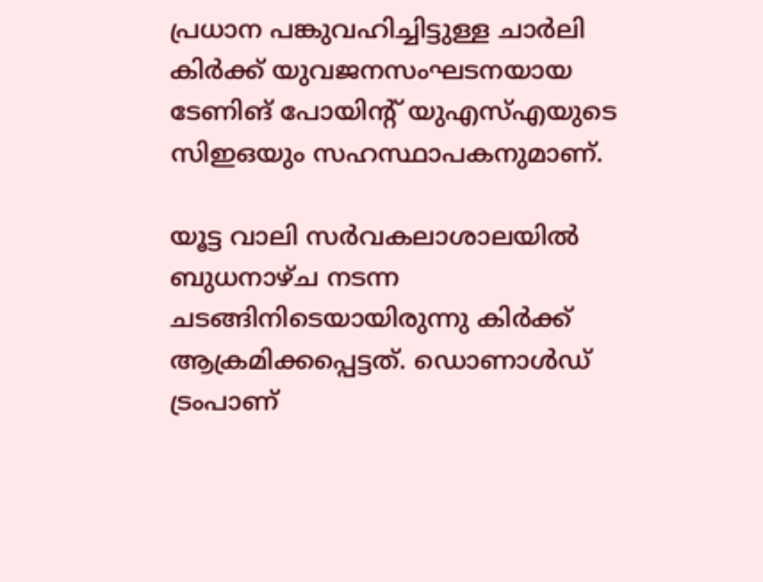പ്രധാന പങ്കുവഹിച്ചിട്ടുള്ള ചാർലി കിർക്ക് യുവജനസംഘടനയായ ടേണിങ് പോയിന്റ് യുഎസ്എയുടെ സിഇഒയും സഹസ്ഥാപകനുമാണ്.

യൂട്ട വാലി സർവകലാശാലയിൽ ബുധനാഴ്ച നടന്ന ചടങ്ങിനിടെയായിരുന്നു കിർക്ക് ആക്രമിക്കപ്പെട്ടത്. ഡൊണാൾഡ് ട്രംപാണ്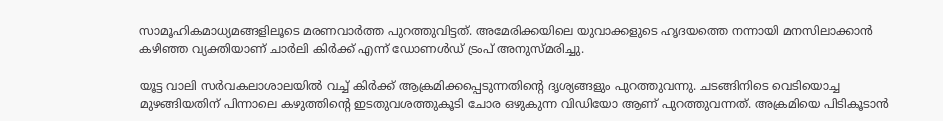സാമൂഹികമാധ്യമങ്ങളിലൂടെ മരണവാർത്ത പുറത്തുവിട്ടത്. അമേരിക്കയിലെ യുവാക്കളുടെ ഹൃദയത്തെ നന്നായി മനസിലാക്കാൻ കഴിഞ്ഞ വ്യക്തിയാണ് ചാർലി കിർക്ക് എന്ന് ഡോണൾഡ് ട്രംപ് അനുസ്മരിച്ചു.

യൂട്ട വാലി സർവകലാശാലയിൽ വച്ച് കിർക്ക് ആക്രമിക്കപ്പെടുന്നതിന്റെ ദൃശ്യങ്ങളും പുറത്തുവന്നു. ചടങ്ങിനിടെ വെടിയൊച്ച മുഴങ്ങിയതിന് പിന്നാലെ കഴുത്തിന്റെ ഇടതുവശത്തുകൂടി ചോര ഒഴുകുന്ന വിഡിയോ ആണ് പുറത്തുവന്നത്. അക്രമിയെ പിടികൂടാൻ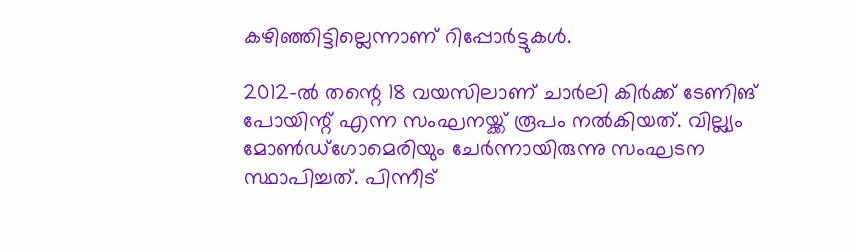കഴിഞ്ഞിട്ടില്ലെന്നാണ് റിപ്പോർട്ടുകൾ.

2012-ൽ തന്റെ 18 വയസിലാണ് ചാർലി കിർക്ക് ടേണിങ് പോയിന്റ് എന്ന സംഘനയ്ക്ക് രൂപം നൽകിയത്. വില്ല്യം മോൺഡ്‌ഗോമെരിയും ചേർന്നായിരുന്നു സംഘടന സ്ഥാപിച്ചത്. പിന്നീട്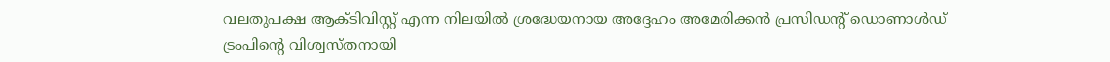വലതുപക്ഷ ആക്ടിവിസ്റ്റ് എന്ന നിലയിൽ ശ്രദ്ധേയനായ അദ്ദേഹം അമേരിക്കൻ പ്രസിഡന്റ് ഡൊണാൾഡ് ട്രംപിന്റെ വിശ്വസ്തനായി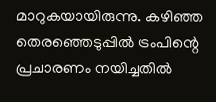മാറുകയായിരുന്നു. കഴിഞ്ഞ തെരഞ്ഞെടുപ്പിൽ ട്രംപിന്റെ പ്രചാരണം നയിച്ചതിൽ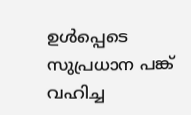ഉൾപ്പെടെ സുപ്രധാന പങ്ക് വഹിച്ച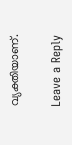വ്യക്തിയാണ്.

Leave a Reply